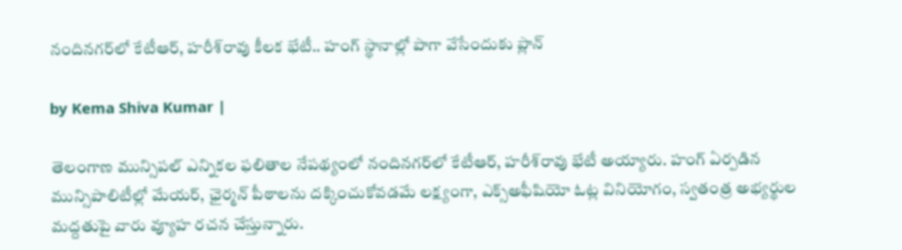నందినగర్‌లో కేటీఆర్, హరీశ్‌రావు కీలక భేటీ.. హంగ్ స్థానాల్లో పాగా వేసేందుకు ప్లాన్

by Kema Shiva Kumar |

తెలంగాణ మున్సిపల్ ఎన్నికల ఫలితాల నేపథ్యంలో నందినగర్‌లో కేటీఆర్, హరీశ్‌రావు భేటీ అయ్యారు. హంగ్ ఏర్పడిన మున్సిపాలిటీల్లో మేయర్, ఛైర్మన్ పీఠాలను దక్కించుకోవడమే లక్ష్యంగా, ఎక్స్‌అఫీషియో ఓట్ల వినియోగం, స్వతంత్ర అభ్యర్థుల మద్దతుపై వారు వ్యూహ రచన చేస్తున్నారు.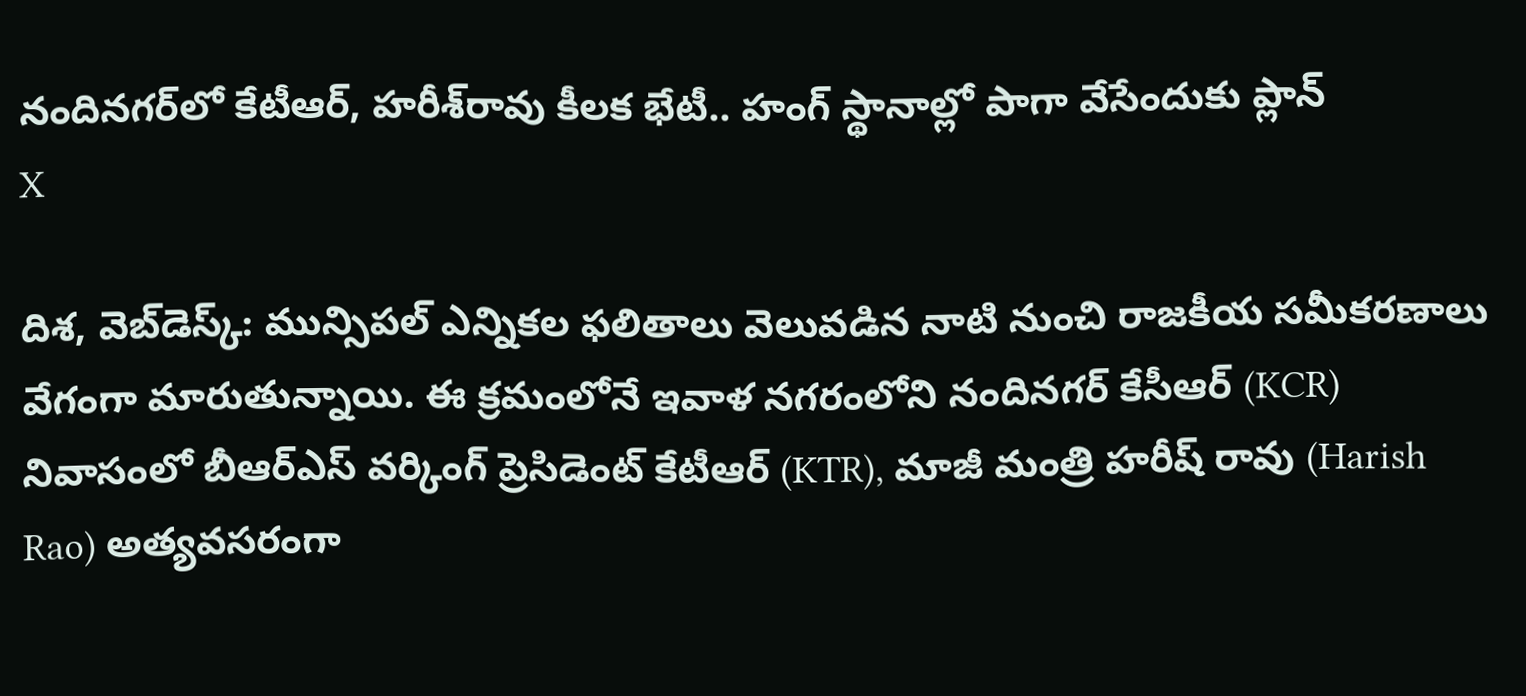నందినగర్‌లో కేటీఆర్, హరీశ్‌రావు కీలక భేటీ.. హంగ్ స్థానాల్లో పాగా వేసేందుకు ప్లాన్
X

దిశ, వెబ్‌డెస్క్: మున్సిపల్ ఎన్నికల ఫలితాలు వెలువడిన నాటి నుంచి రాజకీయ సమీకరణాలు వేగంగా మారుతున్నాయి. ఈ క్రమంలోనే ఇవాళ నగరంలోని నందినగర్‌ కేసీఆర్ (KCR) నివాసంలో బీఆర్ఎస్ వర్కింగ్ ప్రెసిడెంట్ కేటీఆర్ (KTR), మాజీ మంత్రి హరీష్ రావు (Harish Rao) అత్యవసరంగా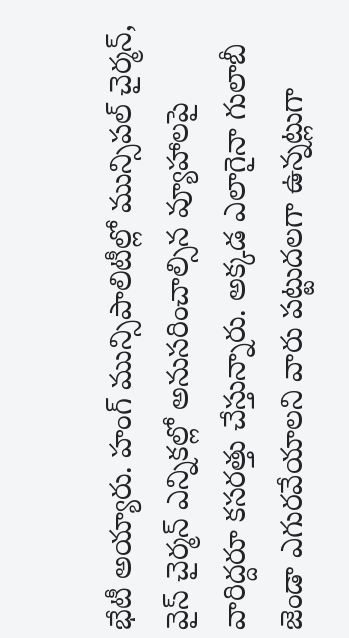భేటీ అయ్యారు. హంగ్ మున్సిపాలిటీల్లో మున్సిపల్ చైర్మన్, వైస్ చైర్మన్ ఎన్నికల్లో అనుసరించాల్సిన వ్యూహాలపై వారిద్దరూ కసరత్తు చేస్తున్నారు. అక్కడ ఎలాగైనా గులాబీ జెండా ఎగురవేయాలని వారు పట్టుదలగా ఉన్నట్లుగా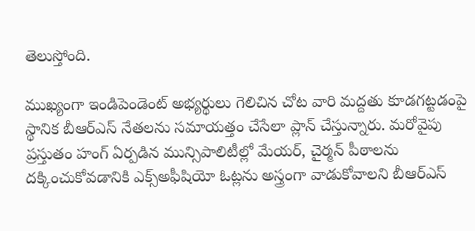తెలుస్తోంది.

ముఖ్యంగా ఇండిపెండెంట్ అభ్యర్థులు గెలిచిన చోట వారి మద్దతు కూడగట్టడంపై స్థానిక బీఆర్ఎస్ నేతలను సమాయత్తం చేసేలా ప్లాన్ చేస్తున్నారు. మరోవైపు ప్రస్తుతం హంగ్ ఏర్పడిన మున్సిపాలిటీల్లో మేయర్, చైర్మన్ పీఠాలను దక్కించుకోవడానికి ఎక్స్‌అఫీషియో ఓట్లను అస్త్రంగా వాడుకోవాలని బీఆర్ఎస్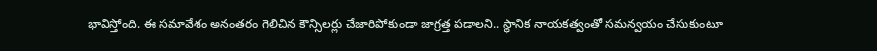భావిస్తోంది. ఈ సమావేశం అనంతరం గెలిచిన కౌన్సిలర్లు చేజారిపోకుండా జాగ్రత్త పడాలని.. స్థానిక నాయకత్వంతో సమన్వయం చేసుకుంటూ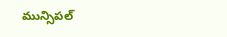మున్సిపల్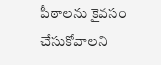పీఠాలను కైవసం చేసుకోవాలని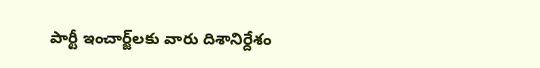పార్టీ ఇంచార్జ్‌లకు వారు దిశానిర్దేశం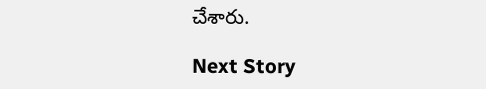చేశారు.

Next Story